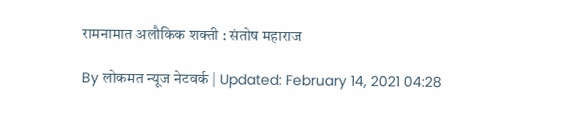रामनामात अलौकिक शक्ती : संतोष महाराज

By लोकमत न्यूज नेटवर्क | Updated: February 14, 2021 04:28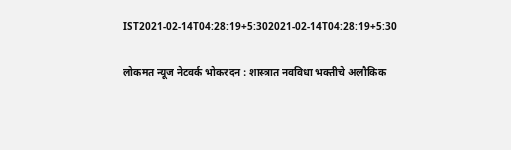IST2021-02-14T04:28:19+5:302021-02-14T04:28:19+5:30

लोकमत न्यूज नेटवर्क भोकरदन : शास्त्रात नवविधा भक्तीचे अलौकिक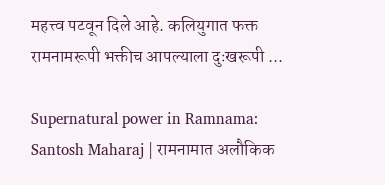महत्त्व पटवून दिले आहे. कलियुगात फक्त रामनामरूपी भक्तीच आपल्याला दुःखरूपी ...

Supernatural power in Ramnama: Santosh Maharaj | रामनामात अलौकिक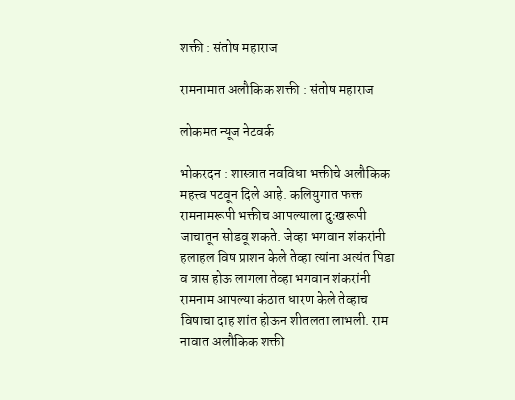शक्ती : संतोष महाराज

रामनामात अलौकिक शक्ती : संतोष महाराज

लोकमत न्यूज नेटवर्क

भोकरदन : शास्त्रात नवविधा भक्तीचे अलौकिक महत्त्व पटवून दिले आहे. कलियुगात फक्त रामनामरूपी भक्तीच आपल्याला दुःखरूपी जाचातून सोडवू शकते. जेव्हा भगवान शंकरांनी हलाहल विष प्राशन केले तेव्हा त्यांना अत्यंत पिडा व त्रास होऊ लागला तेव्हा भगवान शंकरांनी रामनाम आपल्या कंठात धारण केले तेव्हाच विषाचा दाह शांत होऊन शीतलता लाभली. राम नावात अलौकिक शक्ती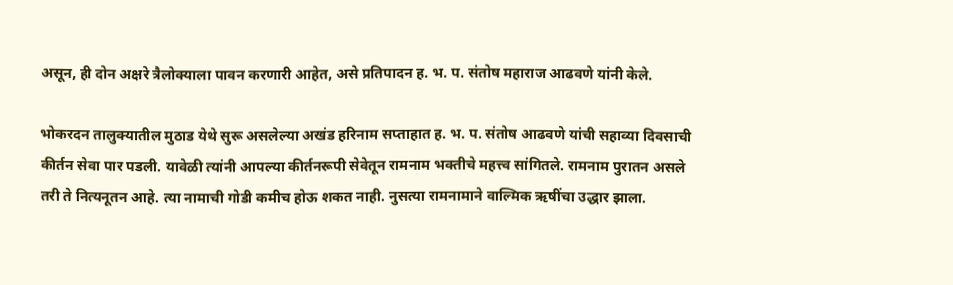असून, ही दोन अक्षरे त्रैलोक्याला पावन करणारी आहेत, असे प्रतिपादन ह. भ. प. संतोष महाराज आढवणे यांनी केले.

भोकरदन तालुक्यातील मुठाड येथे सुरू असलेल्या अखंड हरिनाम सप्ताहात ह. भ. प. संतोष आढवणे यांची सहाव्या दिवसाची कीर्तन सेवा पार पडली. यावेळी त्यांनी आपल्या कीर्तनरूपी सेवेतून रामनाम भक्तीचे महत्त्व सांगितले. रामनाम पुरातन असले तरी ते नित्यनूतन आहे. त्या नामाची गोडी कमीच होऊ शकत नाही. नुसत्या रामनामाने वाल्मिक ऋषींचा उद्धार झाला.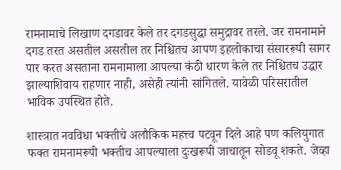रामनामाचे लिखाण दगडावर केले तर दगडसुद्धा समुद्रावर तरले. जर रामनामाने दगड तरत असतील असतील तर निश्चितच आपण इहलोकाचा संसाररूपी सागर पार करत असताना रामनामाला आपल्या कंठी धारण केले तर निश्चितच उद्धार झाल्याशिवाय राहणार नाही, असेही त्यांनी सांगितले. यावेळी परिसरातील भाविक उपस्थित होते.

शास्त्रात नवविधा भक्तीचे अलौकिक महत्त्व पटवून दिले आहे पण कलियुगात फक्त रामनामरूपी भक्तीच आपल्याला दुःखरूपी जाचातून सोडवू शकते. जेव्हा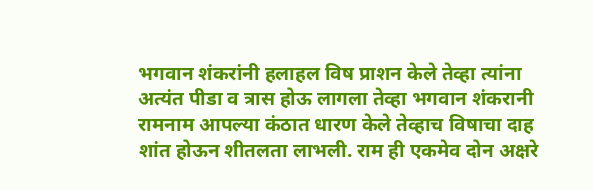भगवान शंकरांनी हलाहल विष प्राशन केले तेव्हा त्यांना अत्यंत पीडा व त्रास होऊ लागला तेव्हा भगवान शंकरानी रामनाम आपल्या कंठात धारण केले तेव्हाच विषाचा दाह शांत होऊन शीतलता लाभली. राम ही एकमेव दोन अक्षरे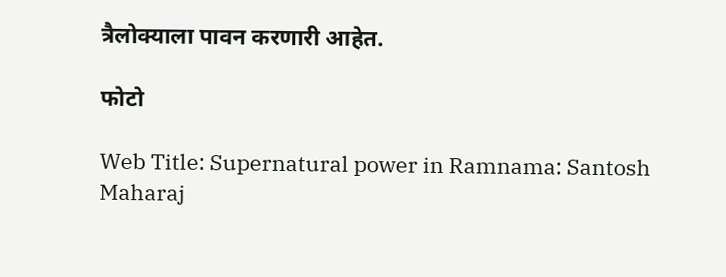त्रैलोक्याला पावन करणारी आहेत.

फोटो

Web Title: Supernatural power in Ramnama: Santosh Maharaj